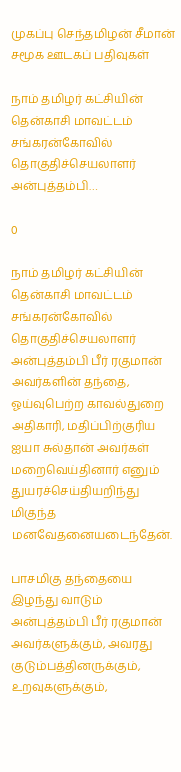முகப்பு செந்தமிழன் சீமான் சமூக ஊடகப் பதிவுகள்

நாம் தமிழர் கட்சியின் தென்காசி மாவட்டம் சங்கரன்கோவில் தொகுதிச்செயலாளர் அன்புத்தம்பி…

0

நாம் தமிழர் கட்சியின் தென்காசி மாவட்டம் சங்கரன்கோவில் தொகுதிச்செயலாளர் அன்புத்தம்பி பீர் ரகுமான் அவர்களின் தந்தை, ஓய்வுபெற்ற காவல்துறை அதிகாரி, மதிப்பிற்குரிய ஐயா சுல்தான் அவர்கள் மறைவெய்தினார் எனும் துயரச்செய்தியறிந்து மிகுந்த மனவேதனையடைந்தேன்.

பாசமிகு தந்தையை இழந்து வாடும் அன்புத்தம்பி பீர் ரகுமான் அவர்களுக்கும், அவரது குடும்பத்தினருக்கும், உறவுகளுக்கும்,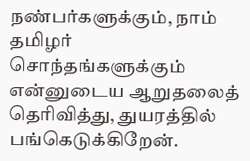நண்பர்களுக்கும், நாம் தமிழர் சொந்தங்களுக்கும் என்னுடைய ஆறுதலைத் தெரிவித்து, துயரத்தில் பங்கெடுக்கிறேன்.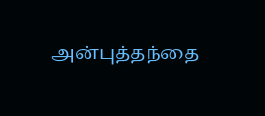அன்புத்தந்தை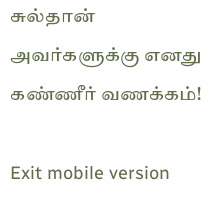சுல்தான் அவர்களுக்கு எனது கண்ணீர் வணக்கம்!

Exit mobile version